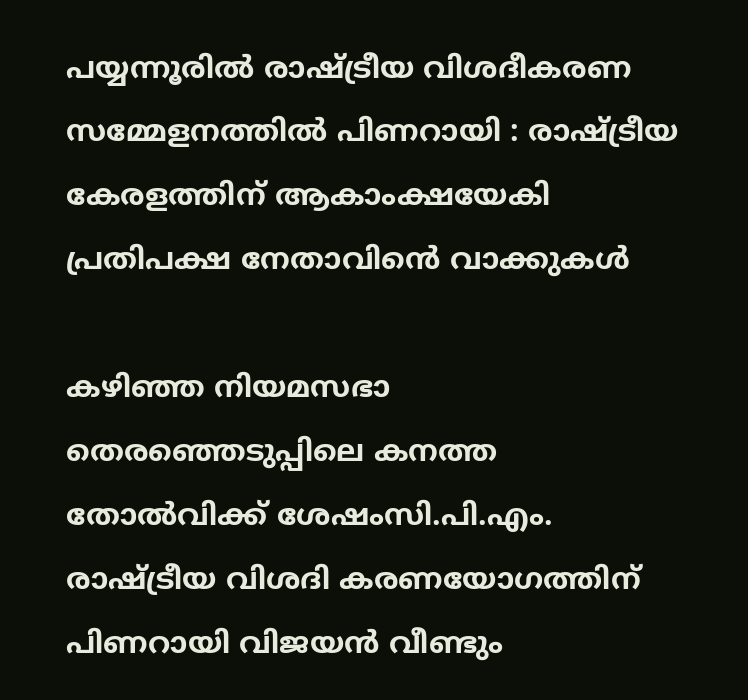പയ്യന്നൂരിൽ രാഷ്ട്രീയ വിശദീകരണ സമ്മേളനത്തിൽ പിണറായി : രാഷ്ട്രീയ കേരളത്തിന് ആകാംക്ഷയേകി പ്രതിപക്ഷ നേതാവിൻെ വാക്കുകൾ

കഴിഞ്ഞ നിയമസഭാ തെരഞ്ഞെടുപ്പിലെ കനത്ത തോൽവിക്ക് ശേഷംസി.പി.എം. രാഷ്ട്രീയ വിശദി കരണയോഗത്തിന് പിണറായി വിജയൻ വീണ്ടും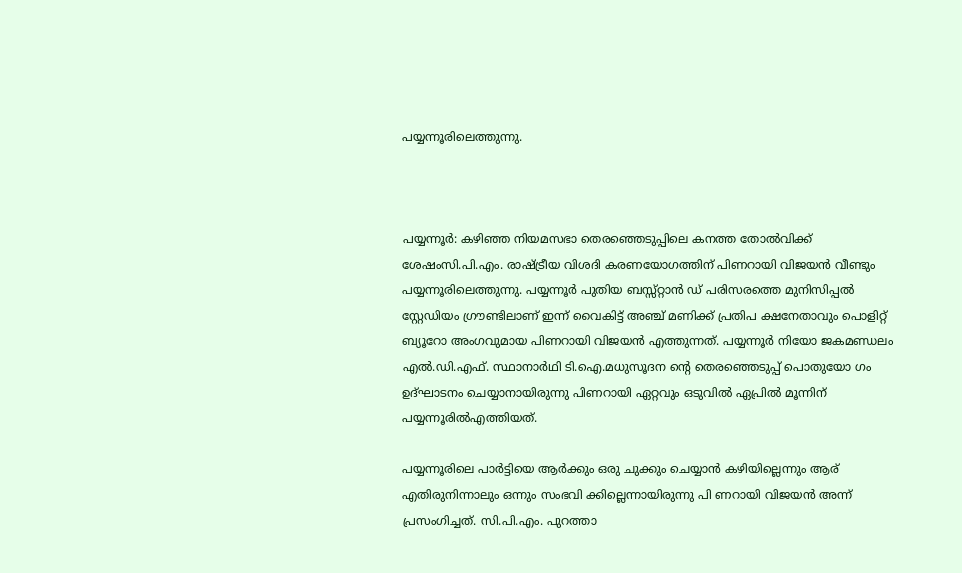പയ്യന്നൂരിലെത്തുന്നു.



പയ്യന്നൂർ: കഴിഞ്ഞ നിയമസഭാ തെരഞ്ഞെടുപ്പിലെ കനത്ത തോൽവിക്ക് ശേഷംസി.പി.എം. രാഷ്ട്രീയ വിശദി കരണയോഗത്തിന് പിണറായി വിജയൻ വീണ്ടും പയ്യന്നൂരിലെത്തുന്നു. പയ്യന്നൂർ പുതിയ ബസ്സ്റ്റാൻ ഡ് പരിസരത്തെ മുനിസിപ്പൽ സ്റ്റേഡിയം ഗ്രൗണ്ടിലാണ് ഇന്ന് വൈകിട്ട് അഞ്ച് മണിക്ക് പ്രതിപ ക്ഷനേതാവും പൊളിറ്റ് ബ്യൂറോ അംഗവുമായ പിണറായി വിജയൻ എത്തുന്നത്. പയ്യന്നൂർ നിയോ ജകമണ്ഡലം എൽ.ഡി.എഫ്. സ്ഥാനാർഥി ടി.ഐ.മധുസൂദന ന്റെ തെരഞ്ഞെടുപ്പ് പൊതുയോ ഗം ഉദ്ഘാടനം ചെയ്യാനായിരുന്നു പിണറായി ഏറ്റവും ഒടുവിൽ ഏപ്രിൽ മൂന്നിന്  പയ്യന്നൂരിൽഎത്തിയത്.

പയ്യന്നൂരിലെ പാർട്ടിയെ ആർക്കും ഒരു ചുക്കും ചെയ്യാൻ കഴിയില്ലെന്നും ആര് എതിരുനിന്നാലും ഒന്നും സംഭവി ക്കില്ലെന്നായിരുന്നു പി ണറായി വിജയൻ അന്ന് പ്രസംഗിച്ചത്. സി.പി.എം. പുറത്താ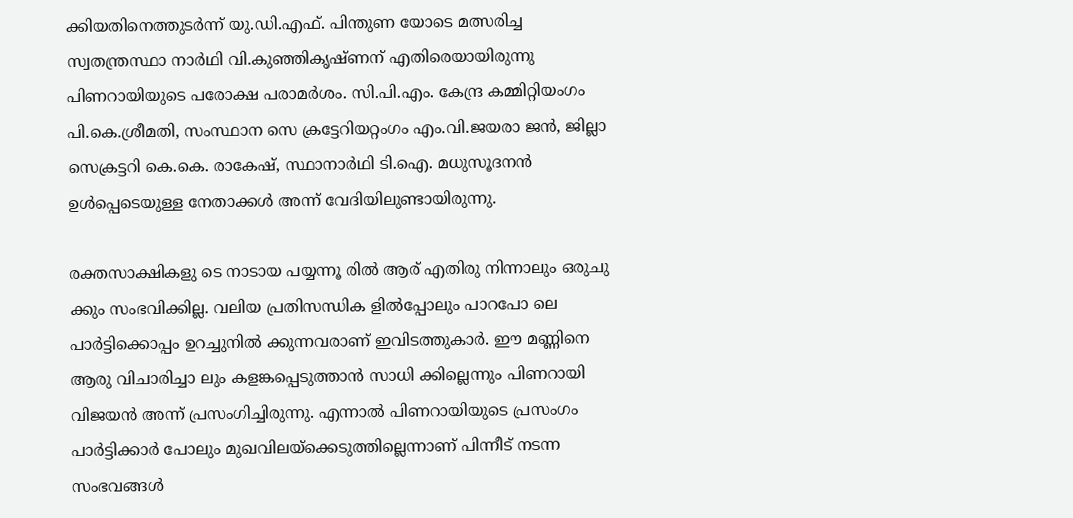ക്കിയതിനെത്തുടർന്ന് യു.ഡി.എഫ്. പിന്തുണ യോടെ മത്സരിച്ച സ്വതന്ത്രസ്ഥാ നാർഥി വി.കുഞ്ഞികൃഷ്ണന് എതിരെയായിരുന്നു പിണറായിയുടെ പരോക്ഷ പരാമർശം. സി.പി.എം. കേന്ദ്ര കമ്മിറ്റിയംഗം പി.കെ.ശ്രീമതി, സംസ്ഥാന സെ ക്രട്ടേറിയറ്റംഗം എം.വി.ജയരാ ജൻ, ജില്ലാ സെക്രട്ടറി കെ.കെ. രാകേഷ്, സ്ഥാനാർഥി ടി.ഐ. മധുസൂദനൻ ഉൾപ്പെടെയുള്ള നേതാക്കൾ അന്ന് വേദിയിലുണ്ടായിരുന്നു.

രക്തസാക്ഷികളു ടെ നാടായ പയ്യന്നൂ രിൽ ആര് എതിരു നിന്നാലും ഒരുചു ക്കും സംഭവിക്കില്ല. വലിയ പ്രതിസന്ധിക ളിൽപ്പോലും പാറപോ ലെ പാർട്ടിക്കൊപ്പം ഉറച്ചുനിൽ ക്കുന്നവരാണ് ഇവിടത്തുകാർ. ഈ മണ്ണിനെ ആരു വിചാരിച്ചാ ലും കളങ്കപ്പെടുത്താൻ സാധി ക്കില്ലെന്നും പിണറായി വിജയൻ അന്ന് പ്രസംഗിച്ചിരുന്നു. എന്നാൽ പിണറായിയുടെ പ്രസംഗം പാർട്ടിക്കാർ പോലും മുഖവിലയ്ക്കെടുത്തില്ലെന്നാണ് പിന്നീട് നടന്ന സംഭവങ്ങൾ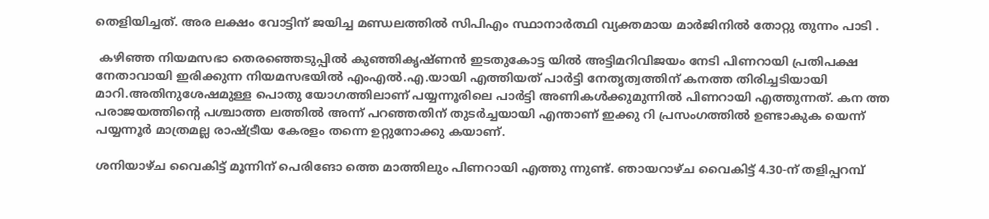തെളിയിച്ചത്. അര ലക്ഷം വോട്ടിന് ജയിച്ച മണ്ഡലത്തിൽ സിപിഎം സ്ഥാനാർത്ഥി വ്യക്തമായ മാർജിനിൽ തോറ്റു തുന്നം പാടി .

 കഴിഞ്ഞ നിയമസഭാ തെരഞ്ഞെടുപ്പിൽ കുഞ്ഞികൃഷ്ണൻ ഇടതുകോട്ട യിൽ അട്ടിമറിവിജയം നേടി പിണറായി പ്രതിപക്ഷ നേതാവായി ഇരിക്കുന്ന നിയമസഭയിൽ എംഎൽ.എ.യായി എത്തിയത് പാർട്ടി നേതൃത്വത്തിന് കനത്ത തിരിച്ചടിയായി മാറി.അതിനുശേഷമുള്ള പൊതു യോഗത്തിലാണ് പയ്യന്നൂരിലെ പാർട്ടി അണികൾക്കുമുന്നിൽ പിണറായി എത്തുന്നത്. കന ത്ത പരാജയത്തിന്റെ പശ്ചാത്ത ലത്തിൽ അന്ന് പറഞ്ഞതിന് തുടർച്ചയായി എന്താണ് ഇക്കു റി പ്രസംഗത്തിൽ ഉണ്ടാകുക യെന്ന് പയ്യന്നൂർ മാത്രമല്ല രാഷ്ട്രീയ കേരളം തന്നെ ഉറ്റുനോക്കു കയാണ്.

ശനിയാഴ്ച വൈകിട്ട് മൂന്നിന് പെരിങോ ത്തെ മാത്തിലും പിണറായി എത്തു ന്നുണ്ട്. ഞായറാഴ്ച വൈകിട്ട് 4.30-ന് തളിപ്പറമ്പ്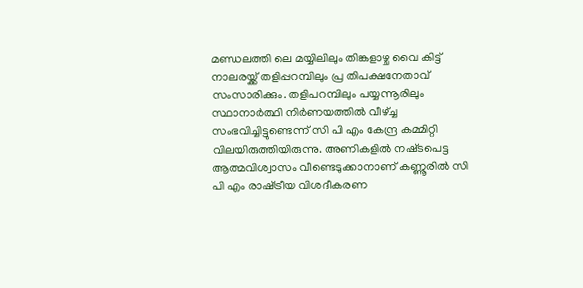മണ്ഡലത്തി ലെ മയ്യിലിലും തിങ്കളാഴ്ച വൈ കിട്ട് നാലരയ്ക്ക് തളിപ്പറമ്പിലും പ്ര തിപക്ഷനേതാവ് സംസാരിക്കും. തളിപറമ്പിലും പയ്യന്നൂരിലും സ്ഥാനാർത്ഥി നിർണയത്തിൽ വീഴ്ച്ച സംഭവിച്ചിട്ടുണ്ടെന്ന് സി പി എം കേന്ദ്ര കമ്മിറ്റി വിലയിരുത്തിയിരുന്നു. അണികളിൽ നഷ്‌ടപെട്ട ആത്മവിശ്വാസം വീണ്ടെടുക്കാനാണ് കണ്ണൂരിൽ സി പി എം രാഷ്‌ട്രീയ വിശദീകരണ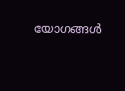യോഗങ്ങൾ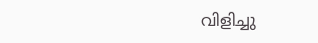വിളിച്ചു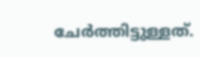ചേർത്തിട്ടുള്ളത്.